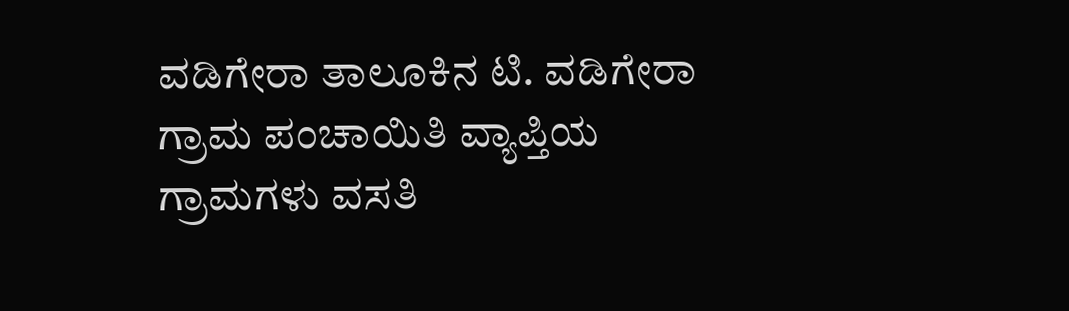ವಡಿಗೇರಾ ತಾಲೂಕಿನ ಟಿ. ವಡಿಗೇರಾ ಗ್ರಾಮ ಪಂಚಾಯಿತಿ ವ್ಯಾಪ್ತಿಯ ಗ್ರಾಮಗಳು ವಸತಿ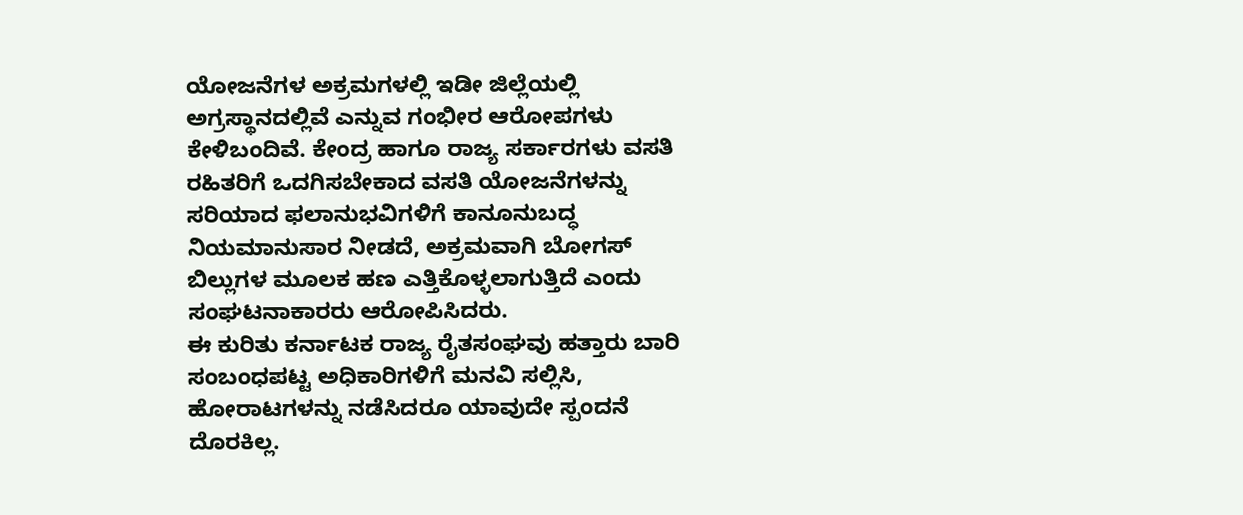ಯೋಜನೆಗಳ ಅಕ್ರಮಗಳಲ್ಲಿ ಇಡೀ ಜಿಲ್ಲೆಯಲ್ಲಿ ಅಗ್ರಸ್ಥಾನದಲ್ಲಿವೆ ಎನ್ನುವ ಗಂಭೀರ ಆರೋಪಗಳು ಕೇಳಿಬಂದಿವೆ. ಕೇಂದ್ರ ಹಾಗೂ ರಾಜ್ಯ ಸರ್ಕಾರಗಳು ವಸತಿ ರಹಿತರಿಗೆ ಒದಗಿಸಬೇಕಾದ ವಸತಿ ಯೋಜನೆಗಳನ್ನು ಸರಿಯಾದ ಫಲಾನುಭವಿಗಳಿಗೆ ಕಾನೂನುಬದ್ಧ ನಿಯಮಾನುಸಾರ ನೀಡದೆ, ಅಕ್ರಮವಾಗಿ ಬೋಗಸ್ ಬಿಲ್ಲುಗಳ ಮೂಲಕ ಹಣ ಎತ್ತಿಕೊಳ್ಳಲಾಗುತ್ತಿದೆ ಎಂದು ಸಂಘಟನಾಕಾರರು ಆರೋಪಿಸಿದರು.
ಈ ಕುರಿತು ಕರ್ನಾಟಕ ರಾಜ್ಯ ರೈತಸಂಘವು ಹತ್ತಾರು ಬಾರಿ ಸಂಬಂಧಪಟ್ಟ ಅಧಿಕಾರಿಗಳಿಗೆ ಮನವಿ ಸಲ್ಲಿಸಿ, ಹೋರಾಟಗಳನ್ನು ನಡೆಸಿದರೂ ಯಾವುದೇ ಸ್ಪಂದನೆ ದೊರಕಿಲ್ಲ.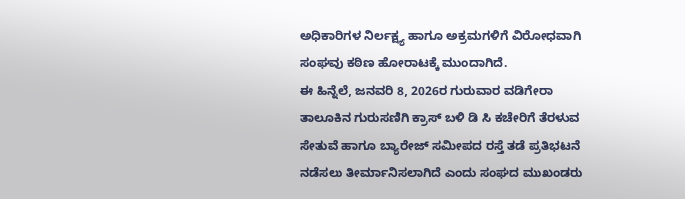ಅಧಿಕಾರಿಗಳ ನಿರ್ಲಕ್ಷ್ಯ ಹಾಗೂ ಅಕ್ರಮಗಳಿಗೆ ವಿರೋಧವಾಗಿ ಸಂಘವು ಕಠಿಣ ಹೋರಾಟಕ್ಕೆ ಮುಂದಾಗಿದೆ.
ಈ ಹಿನ್ನೆಲೆ, ಜನವರಿ 8, 2026ರ ಗುರುವಾರ ವಡಿಗೇರಾ ತಾಲೂಕಿನ ಗುರುಸಣಿಗಿ ಕ್ರಾಸ್ ಬಳಿ ಡಿ ಸಿ ಕಚೇರಿಗೆ ತೆರಳುವ ಸೇತುವೆ ಹಾಗೂ ಬ್ಯಾರೇಜ್ ಸಮೀಪದ ರಸ್ತೆ ತಡೆ ಪ್ರತಿಭಟನೆ ನಡೆಸಲು ತೀರ್ಮಾನಿಸಲಾಗಿದೆ ಎಂದು ಸಂಘದ ಮುಖಂಡರು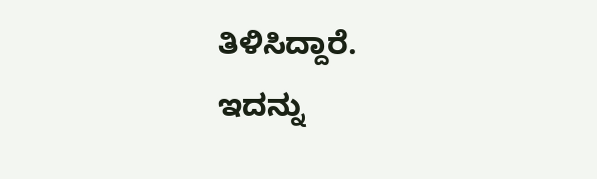ತಿಳಿಸಿದ್ದಾರೆ.
ಇದನ್ನು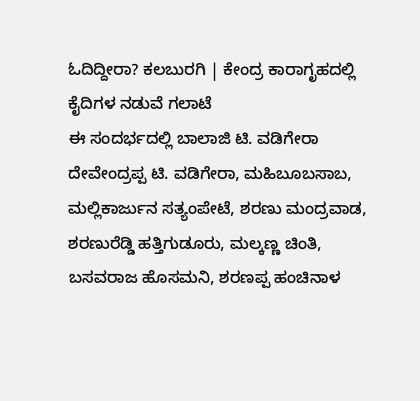ಓದಿದ್ದೀರಾ? ಕಲಬುರಗಿ | ಕೇಂದ್ರ ಕಾರಾಗೃಹದಲ್ಲಿ ಕೈದಿಗಳ ನಡುವೆ ಗಲಾಟೆ
ಈ ಸಂದರ್ಭದಲ್ಲಿ ಬಾಲಾಜಿ ಟಿ. ವಡಿಗೇರಾ ದೇವೇಂದ್ರಪ್ಪ ಟಿ. ವಡಿಗೇರಾ, ಮಹಿಬೂಬಸಾಬ, ಮಲ್ಲಿಕಾರ್ಜುನ ಸತ್ಯಂಪೇಟೆ, ಶರಣು ಮಂದ್ರವಾಡ, ಶರಣುರೆಡ್ಡಿ ಹತ್ತಿಗುಡೂರು, ಮಲ್ಕಣ್ಣ ಚಿಂತಿ, ಬಸವರಾಜ ಹೊಸಮನಿ, ಶರಣಪ್ಪ ಹಂಚಿನಾಳ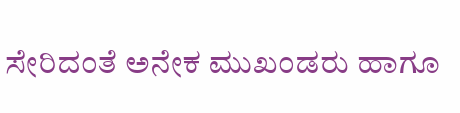ಸೇರಿದಂತೆ ಅನೇಕ ಮುಖಂಡರು ಹಾಗೂ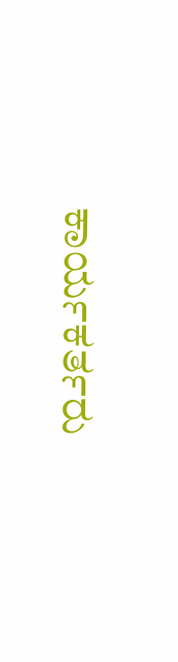ಕಾರ್ಯಕರ್ತರು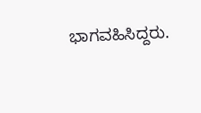ಭಾಗವಹಿಸಿದ್ದರು.